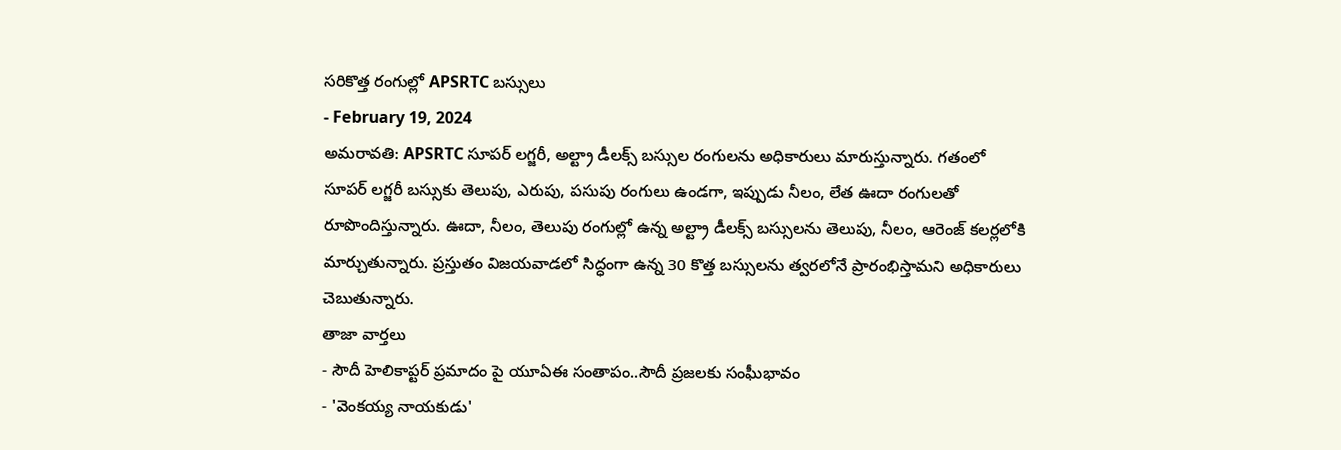సరికొత్త రంగుల్లో APSRTC బస్సులు
- February 19, 2024
అమరావతి: APSRTC సూపర్ లగ్జరీ, అల్ట్రా డీలక్స్ బస్సుల రంగులను అధికారులు మారుస్తున్నారు. గతంలో సూపర్ లగ్జరీ బస్సుకు తెలుపు, ఎరుపు, పసుపు రంగులు ఉండగా, ఇప్పుడు నీలం, లేత ఊదా రంగులతో రూపొందిస్తున్నారు. ఊదా, నీలం, తెలుపు రంగుల్లో ఉన్న అల్ట్రా డీలక్స్ బస్సులను తెలుపు, నీలం, ఆరెంజ్ కలర్లలోకి మార్చుతున్నారు. ప్రస్తుతం విజయవాడలో సిద్ధంగా ఉన్న 30 కొత్త బస్సులను త్వరలోనే ప్రారంభిస్తామని అధికారులు చెబుతున్నారు.
తాజా వార్తలు
- సౌదీ హెలికాప్టర్ ప్రమాదం పై యూఏఈ సంతాపం..సౌదీ ప్రజలకు సంఘీభావం
- 'వెంకయ్య నాయకుడు'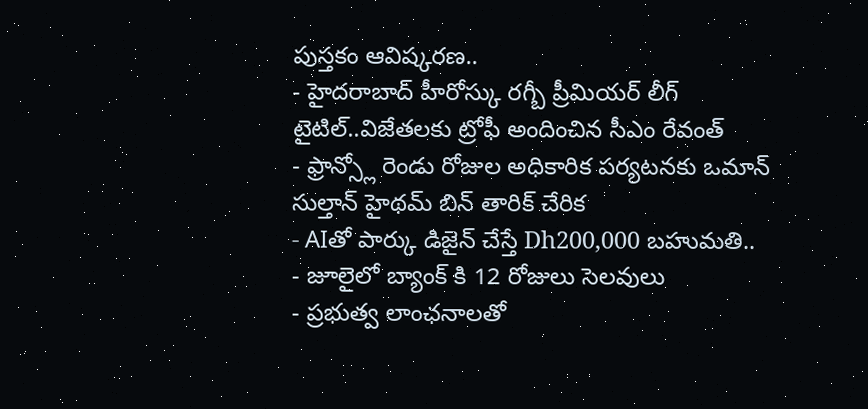పుస్తకం ఆవిష్కరణ..
- హైదరాబాద్ హీరోస్కు రగ్బీ ప్రీమియర్ లీగ్ టైటిల్..విజేతలకు ట్రోఫీ అందించిన సీఎం రేవంత్
- ఫ్రాన్స్లో రెండు రోజుల అధికారిక పర్యటనకు ఒమాన్ సుల్తాన్ హైథమ్ బిన్ తారిక్ చేరిక
- AIతో పార్కు డిజైన్ చేస్తే Dh200,000 బహుమతి..
- జూలైలో బ్యాంక్ కి 12 రోజులు సెలవులు
- ప్రభుత్వ లాంఛనాలతో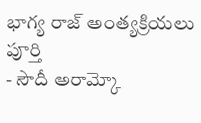భాగ్య రాజ్ అంత్యక్రియలు పూర్తి
- సౌదీ అరామ్కో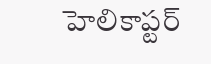హెలికాప్టర్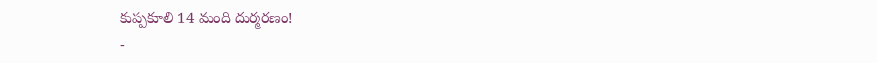కుప్పకూలి 14 మంది దుర్మరణం!
-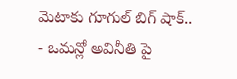మెటాకు గూగుల్ బిగ్ షాక్..
- ఒమన్లో అవినీతి పై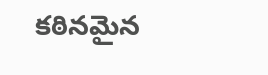కఠినమైన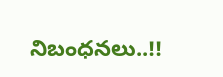నిబంధనలు..!!